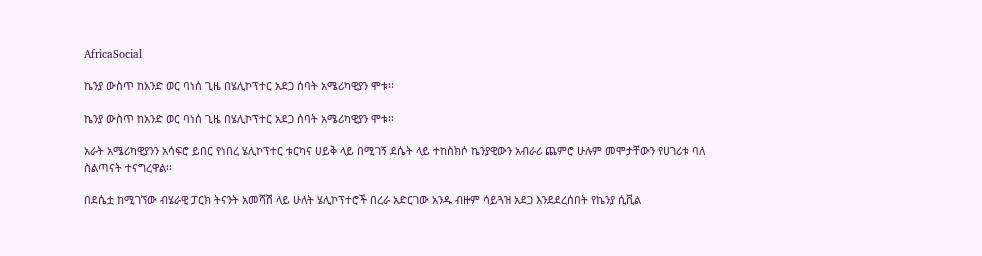AfricaSocial

ኬንያ ውስጥ ከአንድ ወር ባነሰ ጊዜ በሄሊኮፕተር አደጋ ሰባት አሜሪካዊያን ሞቱ፡፡

ኬንያ ውስጥ ከአንድ ወር ባነሰ ጊዜ በሄሊኮፕተር አደጋ ሰባት አሜሪካዊያን ሞቱ፡፡

አራት አሜሪካዊያንን አሳፍሮ ይበር የነበረ ሄሊኮፕተር ቱርካና ሀይቅ ላይ በሚገኝ ደሴት ላይ ተከስክሶ ኬንያዊውን አብራሪ ጨምሮ ሁሉም መሞታቸውን የሀገሪቱ ባለ ስልጣናት ተናግረዋል፡፡

በደሴቷ ከሚገኘው ብሄራዊ ፓርክ ትናንት አመሻሽ ላይ ሁለት ሄሊኮፕተሮች በረራ አድርገው አንዱ ብዙም ሳይጓዝ አደጋ እንደደረሰበት የኬንያ ሲቪል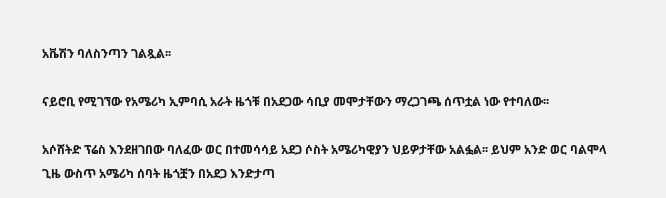አቬሽን ባለስንጣን ገልጿል፡፡

ናይሮቢ የሚገኘው የአሜሪካ ኢምባሲ አራት ዜጎቹ በአደጋው ሳቢያ መሞታቸውን ማረጋገጫ ሰጥቷል ነው የተባለው፡፡

አሶሸትድ ፕሬስ እንደዘገበው ባለፈው ወር በተመሳሳይ አደጋ ሶስት አሜሪካዊያን ህይዎታቸው አልፏል፡፡ ይህም አንድ ወር ባልሞላ ጊዜ ውስጥ አሜሪካ ሰባት ዜጎቿን በአደጋ እንድታጣ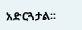አድርጓታል፡፡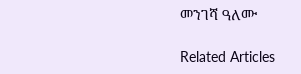መንገሻ ዓለሙ

Related Articles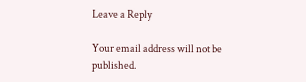Leave a Reply

Your email address will not be published.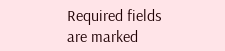Required fields are marked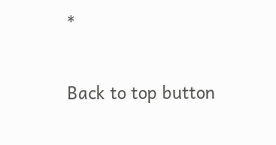*

Back to top button